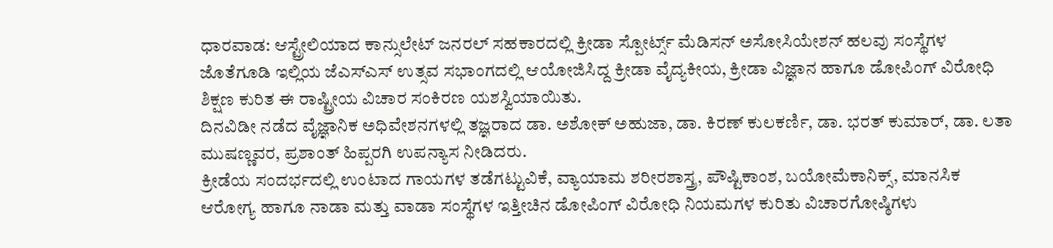ಧಾರವಾಡ: ಆಸ್ಟ್ರೇಲಿಯಾದ ಕಾನ್ಸುಲೇಟ್ ಜನರಲ್ ಸಹಕಾರದಲ್ಲಿ ಕ್ರೀಡಾ ಸ್ಪೋರ್ಟ್ಸ್ ಮೆಡಿಸನ್ ಅಸೋಸಿಯೇಶನ್ ಹಲವು ಸಂಸ್ಥೆಗಳ ಜೊತೆಗೂಡಿ ಇಲ್ಲಿಯ ಜೆಎಸ್ಎಸ್ ಉತ್ಸವ ಸಭಾಂಗದಲ್ಲಿ ಆಯೋಜಿಸಿದ್ದ ಕ್ರೀಡಾ ವೈದ್ಯಕೀಯ, ಕ್ರೀಡಾ ವಿಜ್ಞಾನ ಹಾಗೂ ಡೋಪಿಂಗ್ ವಿರೋಧಿ ಶಿಕ್ಷಣ ಕುರಿತ ಈ ರಾಷ್ಟ್ರೀಯ ವಿಚಾರ ಸಂಕಿರಣ ಯಶಸ್ವಿಯಾಯಿತು.
ದಿನವಿಡೀ ನಡೆದ ವೈಜ್ಞಾನಿಕ ಅಧಿವೇಶನಗಳಲ್ಲಿ ತಜ್ಞರಾದ ಡಾ. ಅಶೋಕ್ ಅಹುಜಾ, ಡಾ. ಕಿರಣ್ ಕುಲಕರ್ಣಿ, ಡಾ. ಭರತ್ ಕುಮಾರ್, ಡಾ. ಲತಾ ಮುಷಣ್ಣವರ, ಪ್ರಶಾಂತ್ ಹಿಪ್ಪರಗಿ ಉಪನ್ಯಾಸ ನೀಡಿದರು.
ಕ್ರೀಡೆಯ ಸಂದರ್ಭದಲ್ಲಿ ಉಂಟಾದ ಗಾಯಗಳ ತಡೆಗಟ್ಟುವಿಕೆ, ವ್ಯಾಯಾಮ ಶರೀರಶಾಸ್ತ್ರ, ಪೌಷ್ಟಿಕಾಂಶ, ಬಯೋಮೆಕಾನಿಕ್ಸ್, ಮಾನಸಿಕ ಆರೋಗ್ಯ ಹಾಗೂ ನಾಡಾ ಮತ್ತು ವಾಡಾ ಸಂಸ್ಥೆಗಳ ಇತ್ತೀಚಿನ ಡೋಪಿಂಗ್ ವಿರೋಧಿ ನಿಯಮಗಳ ಕುರಿತು ವಿಚಾರಗೋಷ್ಠಿಗಳು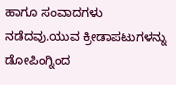ಹಾಗೂ ಸಂವಾದಗಳು ನಡೆದವು.ಯುವ ಕ್ರೀಡಾಪಟುಗಳನ್ನು ಡೋಪಿಂಗ್ನಿಂದ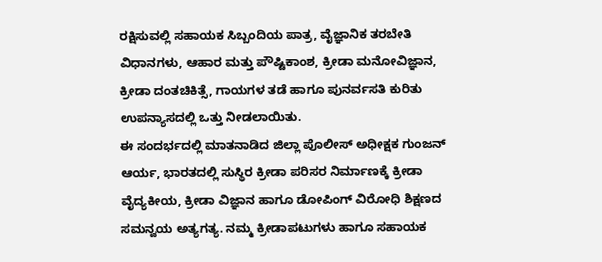ರಕ್ಷಿಸುವಲ್ಲಿ ಸಹಾಯಕ ಸಿಬ್ಬಂದಿಯ ಪಾತ್ರ, ವೈಜ್ಞಾನಿಕ ತರಬೇತಿ ವಿಧಾನಗಳು, ಆಹಾರ ಮತ್ತು ಪೌಷ್ಟಿಕಾಂಶ, ಕ್ರೀಡಾ ಮನೋವಿಜ್ಞಾನ, ಕ್ರೀಡಾ ದಂತಚಿಕಿತ್ಸೆ, ಗಾಯಗಳ ತಡೆ ಹಾಗೂ ಪುನರ್ವಸತಿ ಕುರಿತು ಉಪನ್ಯಾಸದಲ್ಲಿ ಒತ್ತು ನೀಡಲಾಯಿತು.
ಈ ಸಂದರ್ಭದಲ್ಲಿ ಮಾತನಾಡಿದ ಜಿಲ್ಲಾ ಪೊಲೀಸ್ ಅಧೀಕ್ಷಕ ಗುಂಜನ್ ಆರ್ಯ, ಭಾರತದಲ್ಲಿ ಸುಸ್ಥಿರ ಕ್ರೀಡಾ ಪರಿಸರ ನಿರ್ಮಾಣಕ್ಕೆ ಕ್ರೀಡಾ ವೈದ್ಯಕೀಯ, ಕ್ರೀಡಾ ವಿಜ್ಞಾನ ಹಾಗೂ ಡೋಪಿಂಗ್ ವಿರೋಧಿ ಶಿಕ್ಷಣದ ಸಮನ್ವಯ ಅತ್ಯಗತ್ಯ. ನಮ್ಮ ಕ್ರೀಡಾಪಟುಗಳು ಹಾಗೂ ಸಹಾಯಕ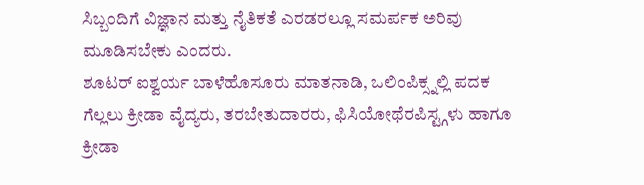ಸಿಬ್ಬಂದಿಗೆ ವಿಜ್ಞಾನ ಮತ್ತು ನೈತಿಕತೆ ಎರಡರಲ್ಲೂ ಸಮರ್ಪಕ ಅರಿವು ಮೂಡಿಸಬೇಕು ಎಂದರು.
ಶೂಟರ್ ಐಶ್ವರ್ಯ ಬಾಳೆಹೊಸೂರು ಮಾತನಾಡಿ, ಒಲಿಂಪಿಕ್ಸ್ನಲ್ಲಿ ಪದಕ ಗೆಲ್ಲಲು ಕ್ರೀಡಾ ವೈದ್ಯರು, ತರಬೇತುದಾರರು, ಫಿಸಿಯೋಥೆರಪಿಸ್ಟ್ಗಳು ಹಾಗೂ ಕ್ರೀಡಾ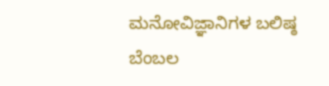ಮನೋವಿಜ್ಞಾನಿಗಳ ಬಲಿಷ್ಠ ಬೆಂಬಲ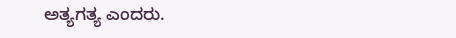ಅತ್ಯಗತ್ಯ ಎಂದರು.